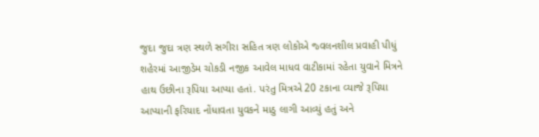જુદા જુદા ત્રણ સ્થળે સગીરા સહિત ત્રણ લોકોએ જ્વલનશીલ પ્રવાહી પીધું
શહેરમાં આજીડેમ ચોકડી નજીક આવેલ માધવ વાટીકામાં રહેતા યુવાને મિત્રને હાથ ઉછીના રૂપિયા આપ્યા હતાં. પરંતુ મિત્રએ 20 ટકાના વ્યાજે રૂપિયા આપ્યાની ફરિયાદ નોંધાવતા યુવકને માઠુ લાગી આવ્યું હતું અને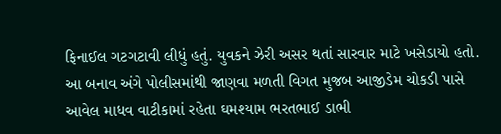ફિનાઈલ ગટગટાવી લીધું હતું. યુવકને ઝેરી અસર થતાં સારવાર માટે ખસેડાયો હતો.
આ બનાવ અંગે પોલીસમાંથી જાણવા મળતી વિગત મુજબ આજીડેમ ચોકડી પાસે આવેલ માધવ વાટીકામાં રહેતા ઘમશ્યામ ભરતભાઈ ડાભી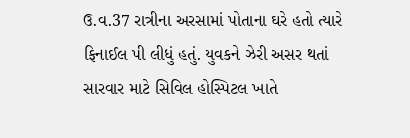ઉ.વ.37 રાત્રીના અરસામાં પોતાના ઘરે હતો ત્યારે ફિનાઈલ પી લીધું હતું. યુવકને ઝેરી અસર થતાં સારવાર માટે સિવિલ હોસ્પિટલ ખાતે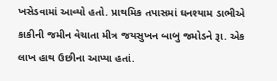ખસેડવામાં આવ્યો હતો. પ્રાથમિક તપાસમાં ઘનશ્યામ ડાભીએ કાકીની જમીન વેચાતા મીત્ર જયસુખન બાબુ જમોડને રૂા. એક લાખ હાથ ઉછીના આપ્યા હતાં.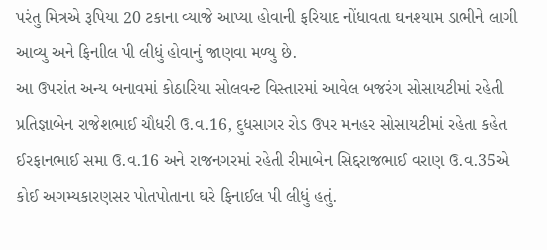પરંતુ મિત્રએ રૂપિયા 20 ટકાના વ્યાજે આપ્યા હોવાની ફરિયાદ નોંધાવતા ઘનશ્યામ ડાભીને લાગી આવ્યુ અને ફિનાીલ પી લીધું હોવાનું જાણવા મળ્યુ છે.
આ ઉપરાંત અન્ય બનાવમાં કોઠારિયા સોલવન્ટ વિસ્તારમાં આવેલ બજરંગ સોસાયટીમાં રહેતી પ્રતિજ્ઞાબેન રાજેશભાઈ ચૌધરી ઉ.વ.16, દુધસાગર રોડ ઉપર મનહર સોસાયટીમાં રહેતા કહેત ઈરફાનભાઈ સમા ઉ.વ.16 અને રાજનગરમાં રહેતી રીમાબેન સિદ્દરાજભાઈ વરાણ ઉ.વ.35એ કોઈ અગમ્યકારણસર પોતપોતાના ઘરે ફિનાઈલ પી લીધું હતું.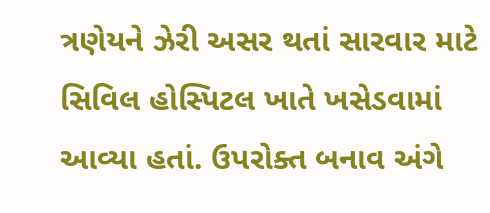ત્રણેયને ઝેરી અસર થતાં સારવાર માટે સિવિલ હોસ્પિટલ ખાતે ખસેડવામાં આવ્યા હતાં. ઉપરોક્ત બનાવ અંગે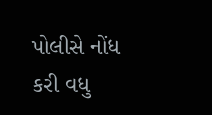પોલીસે નોંધ કરી વધુ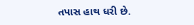તપાસ હાથ ધરી છે.